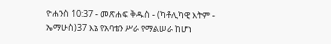ዮሐንስ 10:37 - መጽሐፍ ቅዱስ - (ካቶሊካዊ እትም - ኤማሁስ)37 እኔ የአባቴን ሥራ የማልሠራ ከሆነ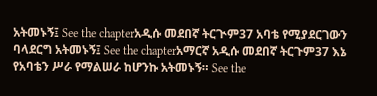አትመኑኝ፤ See the chapterአዲሱ መደበኛ ትርጒም37 አባቴ የሚያደርገውን ባላደርግ አትመኑኝ፤ See the chapterአማርኛ አዲሱ መደበኛ ትርጉም37 እኔ የአባቴን ሥራ የማልሠራ ከሆንኩ አትመኑኝ። See the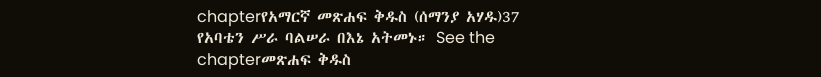chapterየአማርኛ መጽሐፍ ቅዱስ (ሰማንያ አሃዱ)37 የአባቴን ሥራ ባልሠራ በእኔ አትመኑ። See the chapterመጽሐፍ ቅዱስ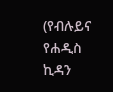(የብሉይና የሐዲስ ኪዳን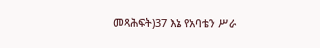መጻሕፍት)37 እኔ የአባቴን ሥራ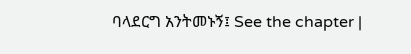ባላደርግ አንትመኑኝ፤ See the chapter |